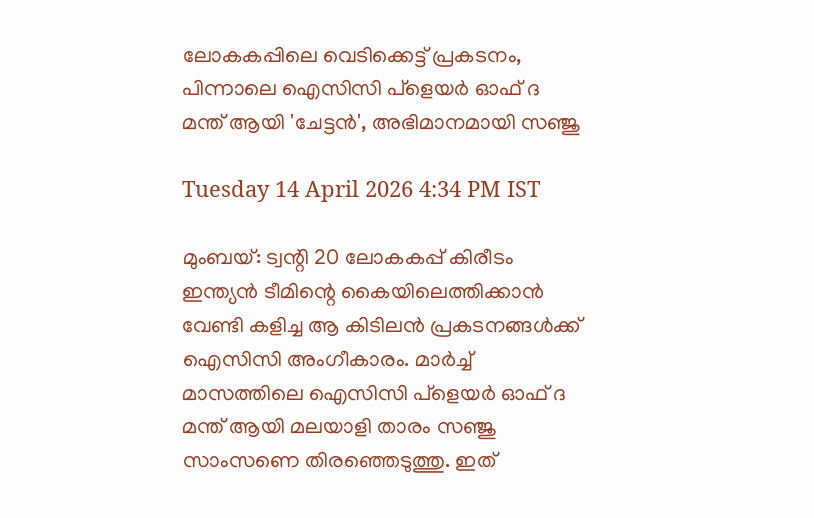ലോകകപ്പിലെ വെടിക്കെട്ട് പ്രകടനം, പിന്നാലെ ഐസിസി പ്ളെയർ ഓഫ് ദ മന്ത് ആയി 'ചേട്ടൻ', അഭിമാനമായി സഞ്ജു

Tuesday 14 April 2026 4:34 PM IST

മുംബയ്: ട്വന്റി 20 ലോകകപ്പ് കിരീടം ഇന്ത്യൻ ടീമിന്റെ കൈയിലെത്തിക്കാൻ വേണ്ടി കളിച്ച ആ കിടിലൻ പ്രകടനങ്ങൾക്ക് ഐസിസി അംഗീകാരം. മാർച്ച് മാസത്തിലെ ഐസിസി പ്‌ളെയർ ഓഫ് ദ മന്ത് ആയി മലയാളി താരം സഞ്ജു സാംസണെ തിരഞ്ഞെടുത്തു. ഇത്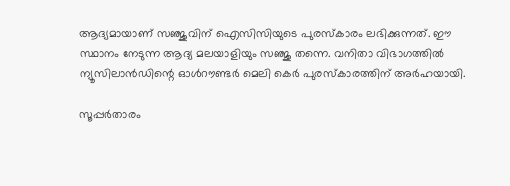ആദ്യമായാണ് സഞ്ജുവിന് ഐസിസിയുടെ പുരസ്‌കാരം ലഭിക്കുന്നത്. ഈ സ്ഥാനം നേടുന്ന ആദ്യ മലയാളിയും സഞ്ജു തന്നെ. വനിതാ വിഭാഗത്തിൽ ന്യൂസിലാൻഡിന്റെ ഓൾറൗണ്ടർ മെലി കെർ പുരസ്‌കാരത്തിന് അർഹയായി.

സൂപ്പർ‌താരം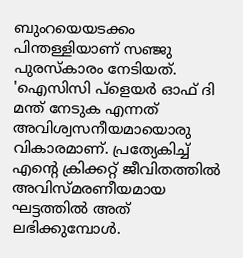ബുംറയെയടക്കം പിന്തള്ളിയാണ് ‌സഞ്ജു പുരസ്‌കാരം നേടിയത്. 'ഐസിസി പ്‌ളെയർ ഓഫ് ദി മന്ത് നേടുക എന്നത് അവിശ്വസനീയമായൊരു വികാരമാണ്. പ്രത്യേകിച്ച് എന്റെ ക്രിക്കറ്റ് ജീവിതത്തിൽ അവിസ്‌മരണീയമായ ഘട്ടത്തിൽ അത് ലഭിക്കുമ്പോൾ.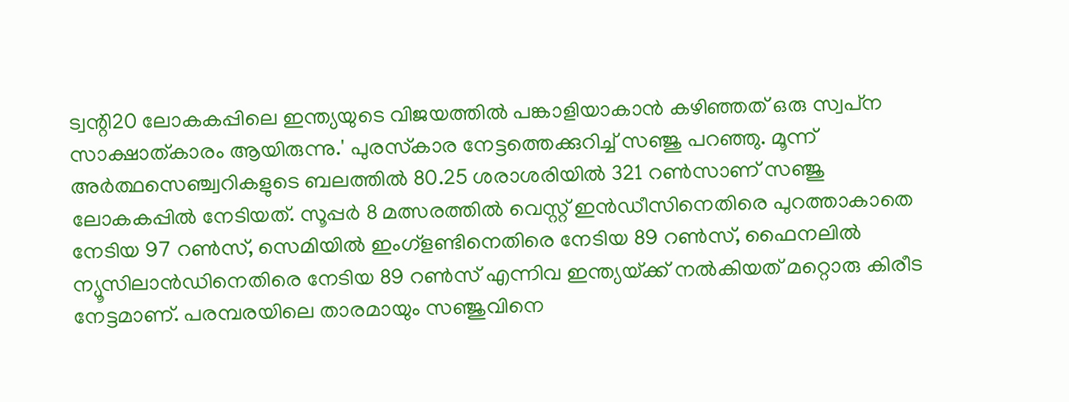ട്വന്റി20 ലോകകപ്പിലെ ഇന്ത്യയുടെ വിജയത്തിൽ പങ്കാളിയാകാൻ കഴിഞ്ഞത് ഒരു സ്വപ്‌ന സാക്ഷാത്കാരം ആയിരുന്നു.' പുരസ്‌കാര നേട്ടത്തെക്കുറിച്ച് സഞ്ജു പറഞ്ഞു. മൂന്ന് അർത്ഥസെഞ്ച്വറികളുടെ ബലത്തിൽ 80.25 ശരാശരിയിൽ 321 റൺസാണ് സഞ്ജു ലോകകപ്പിൽ നേടിയത്. സൂപ്പർ 8 മത്സരത്തിൽ വെസ്റ്റ് ഇൻഡീസിനെതിരെ പുറത്താകാതെ നേടിയ 97 റൺസ്, സെമിയിൽ ഇംഗ്‌ളണ്ടിനെതിരെ നേടിയ 89 റൺസ്, ഫൈനലിൽ ന്യൂസിലാൻഡിനെതിരെ നേടിയ 89 റൺസ് എന്നിവ ഇന്ത്യയ്‌ക്ക് നൽകിയത് മറ്റൊരു കിരീട നേട്ടമാണ്. പരമ്പരയിലെ താരമായും സഞ്ജുവിനെ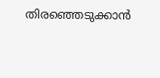തിരഞ്ഞെടുക്കാൻ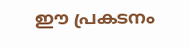ഈ പ്രകടനം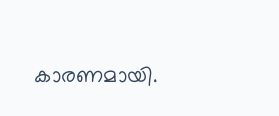കാരണമായി.